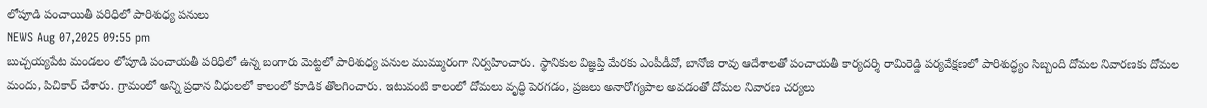లోపూడి పంచాయితీ పరిధిలో పారిశుధ్య పనులు
NEWS Aug 07,2025 09:55 pm
బుచ్చయ్యపేట మండలం లోపూడి పంచాయతీ పరిధిలో ఉన్న బంగారు మెట్టలో పారిశుధ్య పనుల ముమ్మురంగా నిర్వహించారు. స్థానికుల విజ్ఞప్తి మేరకు ఎంపీడీవో, బానోజి రావు ఆదేశాలతో పంచాయతీ కార్యదర్శి రామిరెడ్డి పర్యవేక్షణలో పారిశుద్ధ్యం సిబ్బంది దోమల నివారణకు దోమల మందు, పిచికార్ చేశారు. గ్రామంలో అన్ని ప్రధాన వీధులలో కాలంలో కూడిక తొలగించారు. ఇటువంటి కాలంలో దోమలు వృద్ధి పెరగడం, ప్రజలు అనారోగ్యపాల అవడంతో దోమల నివారణ చర్యలు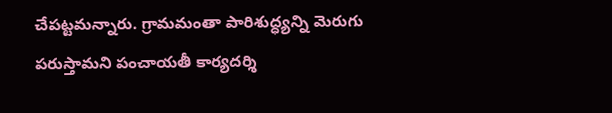చేపట్టమన్నారు. గ్రామమంతా పారిశుద్ధ్యన్ని మెరుగు పరుస్తామని పంచాయతీ కార్యదర్శి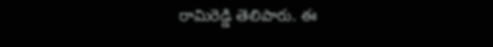రామిరెడ్డి తెలిపారు. ఈ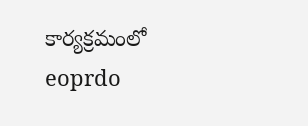కార్యక్రమంలో eoprdo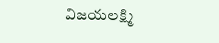విజయలక్ష్మి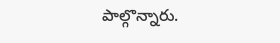పాల్గొన్నారు.